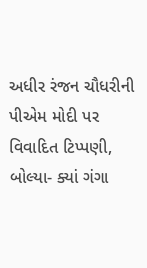અધીર રંજન ચૌધરીની પીએમ મોદી પર વિવાદિત ટિપ્પણી, બોલ્યા- ક્યાં ગંગા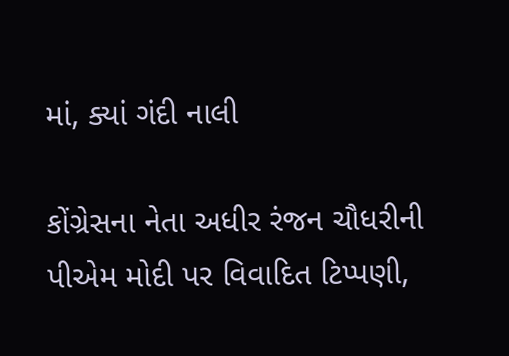માં, ક્યાં ગંદી નાલી

કોંગ્રેસના નેતા અધીર રંજન ચૌધરીની પીએમ મોદી પર વિવાદિત ટિપ્પણી,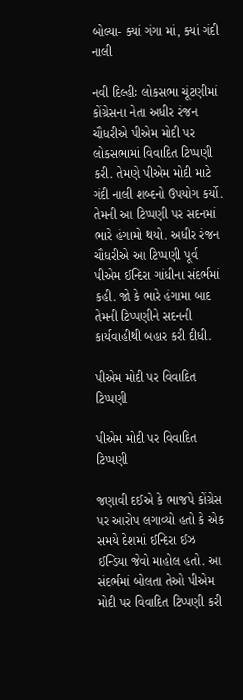બોલ્યા- ક્યાં ગંગા માં, ક્યાં ગંદી નાલી

નવી દિલ્હીઃ લોકસભા ચૂંટણીમાં કોંગ્રેસના નેતા અધીર રંજન ચૌધરીએ પીએમ મોદી પર લોકસભામાં વિવાદિત ટિપ્પણી કરી. તેમણે પીએમ મોદી માટે ગંદી નાલી શબ્દનો ઉપયોગ કર્યો. તેમની આ ટિપ્પણી પર સદનમાં ભારે હંગામો થયો. અધીર રંજન ચૌધરીએ આ ટિપ્પણી પૂર્વ પીએમ ઈન્દિરા ગાંધીના સંદર્ભમાં કહી. જો કે ભારે હંગામા બાદ તેમની ટિપ્પણીને સદનની કાર્યવાહીથી બહાર કરી દીધી.

પીએમ મોદી પર વિવાદિત ટિપ્પણી

પીએમ મોદી પર વિવાદિત ટિપ્પણી

જણાવી દઈએ કે ભાજપે કોંગ્રેસ પર આરોપ લગાવ્યો હતો કે એક સમયે દેશમાં ઈન્દિરા ઈઝ ઈન્ડિયા જેવો માહોલ હતો. આ સંદર્ભમાં બોલતા તેઓ પીએમ મોદી પર વિવાદિત ટિપ્પણી કરી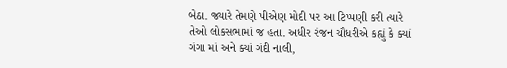બેઠા. જ્યારે તેમણે પીએણ મોદી પર આ ટિપ્પણી કરી ત્યારે તેઓ લોકસભામાં જ હતા. અધીર રંજન ચૌધરીએ કહ્યું કે ક્યાં ગંગા માં અને ક્યાં ગંદી નાલી,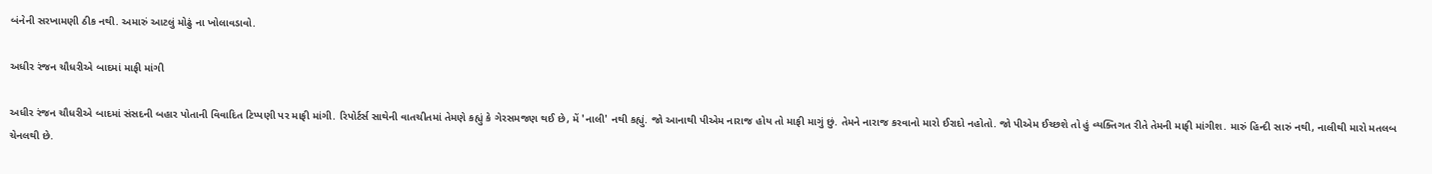બંનેની સરખામણી ઠીક નથી. અમારું આટલું મોઢું ના ખોલાવડાવો.

અધીર રંજન ચૌધરીએ બાદમાં માફી માંગી

અધીર રંજન ચૌધરીએ બાદમાં સંસદની બહાર પોતાની વિવાદિત ટિપ્પણી પર માફી માંગી. રિપોર્ટર્સ સાથેની વાતચીતમાં તેમણે કહ્યું કે ગેરસમજણ થઈ છે, મેં 'નાલી' નથી કહ્યું. જો આનાથી પીએમ નારાજ હોય તો માફી માગું છું. તેમને નારાજ કરવાનો મારો ઈરાદો નહોતો. જો પીએમ ઈચ્છશે તો હું વ્યક્તિગત રીતે તેમની માફી માંગીશ. મારું હિન્દી સારું નથી, નાલીથી મારો મતલબ ચેનલથી છે.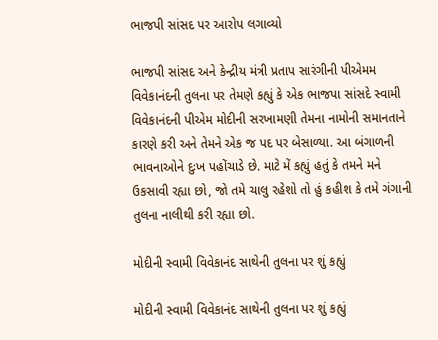ભાજપી સાંસદ પર આરોપ લગાવ્યો

ભાજપી સાંસદ અને કેન્દ્રીય મંત્રી પ્રતાપ સારંગીની પીએમમ વિવેકાનંદની તુલના પર તેમણે કહ્યું કે એક ભાજપા સાંસદે સ્વામી વિવેકાનંદની પીએમ મોદીની સરખામણી તેમના નામોની સમાનતાને કારણે કરી અને તેમને એક જ પદ પર બેસાળ્યા. આ બંગાળની ભાવનાઓને દુઃખ પહોંચાડે છે. માટે મેં કહ્યું હતું કે તમને મને ઉકસાવી રહ્યા છો, જો તમે ચાલુ રહેશો તો હું કહીશ કે તમે ગંગાની તુલના નાલીથી કરી રહ્યા છો.

મોદીની સ્વામી વિવેકાનંદ સાથેની તુલના પર શું કહ્યું

મોદીની સ્વામી વિવેકાનંદ સાથેની તુલના પર શું કહ્યું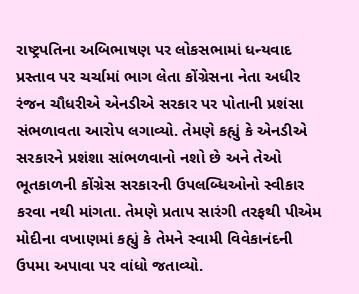રાષ્ટ્રપતિના અબિભાષણ પર લોકસભામાં ધન્યવાદ પ્રસ્તાવ પર ચર્ચામાં ભાગ લેતા કોંગ્રેસના નેતા અધીર રંજન ચૌધરીએ એનડીએ સરકાર પર પોતાની પ્રશંસા સંભળાવતા આરોપ લગાવ્યો. તેમણે કહ્યું કે એનડીએ સરકારને પ્રશંશા સાંભળવાનો નશો છે અને તેઓ ભૂતકાળની કોંગ્રેસ સરકારની ઉપલબ્ધિઓનો સ્વીકાર કરવા નથી માંગતા. તેમણે પ્રતાપ સારંગી તરફથી પીએમ મોદીના વખાણમાં કહ્યું કે તેમને સ્વામી વિવેકાનંદની ઉપમા અપાવા પર વાંધો જતાવ્યો.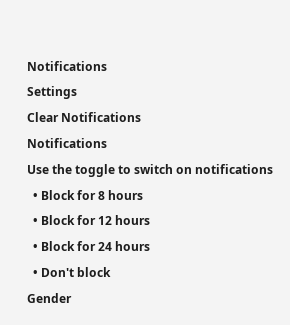Notifications
Settings
Clear Notifications
Notifications
Use the toggle to switch on notifications
  • Block for 8 hours
  • Block for 12 hours
  • Block for 24 hours
  • Don't block
Gender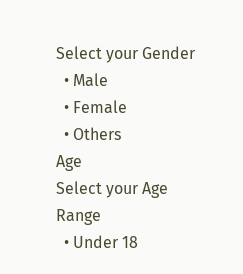Select your Gender
  • Male
  • Female
  • Others
Age
Select your Age Range
  • Under 18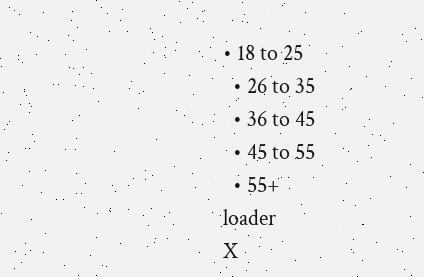• 18 to 25
  • 26 to 35
  • 36 to 45
  • 45 to 55
  • 55+
loader
X